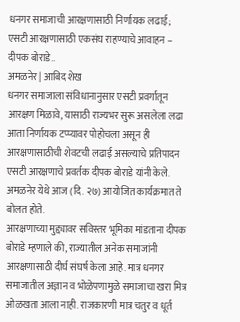धनगर समाजाची आरक्षणासाठी निर्णायक लढाई; एसटी आरक्षणासाठी एकसंघ राहण्याचे आवाहन – दीपक बोराडे..
अमळनेर | आबिद शेख
धनगर समाजाला संविधानानुसार एसटी प्रवर्गातून आरक्षण मिळावे, यासाठी राज्यभर सुरू असलेला लढा आता निर्णायक टप्प्यावर पोहोचला असून ही आरक्षणासाठीची शेवटची लढाई असल्याचे प्रतिपादन एसटी आरक्षणाचे प्रवर्तक दीपक बोराडे यांनी केले. अमळनेर येथे आज (दि. २७) आयोजित कार्यक्रमात ते बोलत होते.
आरक्षणाच्या मुद्द्यावर सविस्तर भूमिका मांडताना दीपक बोराडे म्हणाले की, राज्यातील अनेक समाजांनी आरक्षणासाठी दीर्घ संघर्ष केला आहे. मात्र धनगर समाजातील अज्ञान व भोळेपणामुळे समाजाचा खरा मित्र ओळखता आला नाही. राजकारणी मात्र चतुर व धूर्त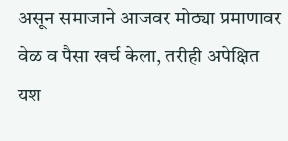असून समाजाने आजवर मोठ्या प्रमाणावर वेळ व पैसा खर्च केला, तरीही अपेक्षित यश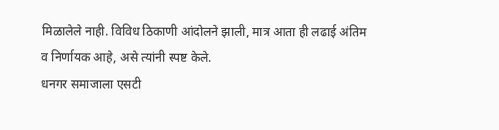मिळालेले नाही. विविध ठिकाणी आंदोलने झाली, मात्र आता ही लढाई अंतिम व निर्णायक आहे, असे त्यांनी स्पष्ट केले.
धनगर समाजाला एसटी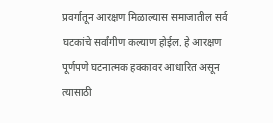प्रवर्गातून आरक्षण मिळाल्यास समाजातील सर्व घटकांचे सर्वांगीण कल्याण होईल. हे आरक्षण पूर्णपणे घटनात्मक हक्कावर आधारित असून त्यासाठी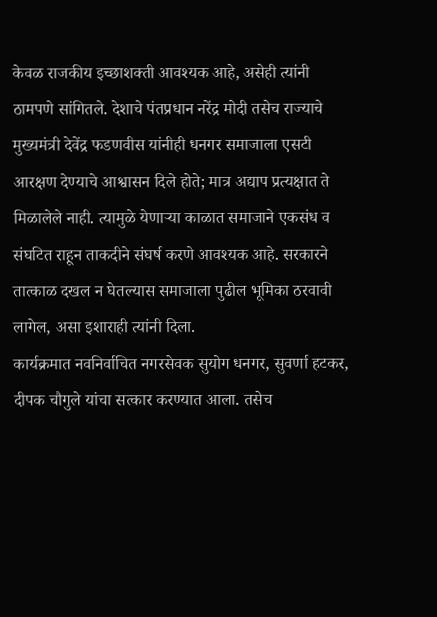केवळ राजकीय इच्छाशक्ती आवश्यक आहे, असेही त्यांनी ठामपणे सांगितले. देशाचे पंतप्रधान नरेंद्र मोदी तसेच राज्याचे मुख्यमंत्री देवेंद्र फडणवीस यांनीही धनगर समाजाला एसटी आरक्षण देण्याचे आश्वासन दिले होते; मात्र अद्याप प्रत्यक्षात ते मिळालेले नाही. त्यामुळे येणाऱ्या काळात समाजाने एकसंध व संघटित राहून ताकदीने संघर्ष करणे आवश्यक आहे. सरकारने तात्काळ दखल न घेतल्यास समाजाला पुढील भूमिका ठरवावी लागेल, असा इशाराही त्यांनी दिला.
कार्यक्रमात नवनिर्वाचित नगरसेवक सुयोग धनगर, सुवर्णा हटकर, दीपक चौगुले यांचा सत्कार करण्यात आला. तसेच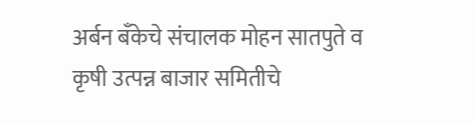अर्बन बँकेचे संचालक मोहन सातपुते व कृषी उत्पन्न बाजार समितीचे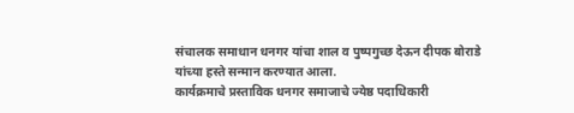संचालक समाधान धनगर यांचा शाल व पुष्पगुच्छ देऊन दीपक बोराडे यांच्या हस्ते सन्मान करण्यात आला.
कार्यक्रमाचे प्रस्ताविक धनगर समाजाचे ज्येष्ठ पदाधिकारी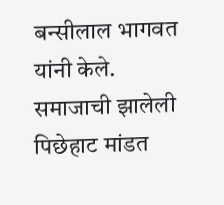बन्सीलाल भागवत यांनी केले. समाजाची झालेली पिछेहाट मांडत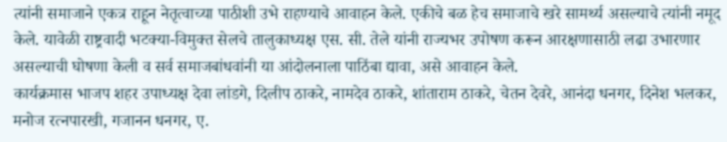त्यांनी समाजाने एकत्र राहून नेतृत्वाच्या पाठीशी उभे राहण्याचे आवाहन केले. एकीचे बळ हेच समाजाचे खरे सामर्थ्य असल्याचे त्यांनी नमूद केले. यावेळी राष्ट्रवादी भटक्या-विमुक्त सेलचे तालुकाध्यक्ष एस. सी. तेले यांनी राज्यभर उपोषण करून आरक्षणासाठी लढा उभारणार असल्याची घोषणा केली व सर्व समाजबांधवांनी या आंदोलनाला पाठिंबा द्यावा, असे आवाहन केले.
कार्यक्रमास भाजप शहर उपाध्यक्ष देवा लांडगे, दिलीप ठाकरे, नामदेव ठाकरे, शांताराम ठाकरे, चेतन देवरे, आनंदा धनगर, दिनेश भलकर, मनोज रत्नपारखी, गजानन धनगर, ए.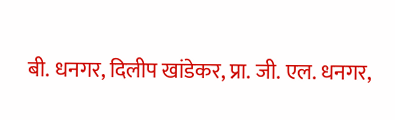बी. धनगर, दिलीप खांडेकर, प्रा. जी. एल. धनगर,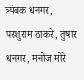त्र्यंबक धनगर, परशुराम ठाकरे, तुषार धनगर, मनोज मोरे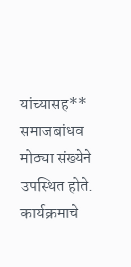यांच्यासह** समाजबांधव मोठ्या संख्येने उपस्थित होते.
कार्यक्रमाचे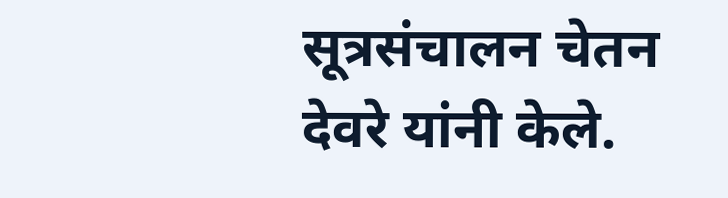सूत्रसंचालन चेतन देवरे यांनी केले.